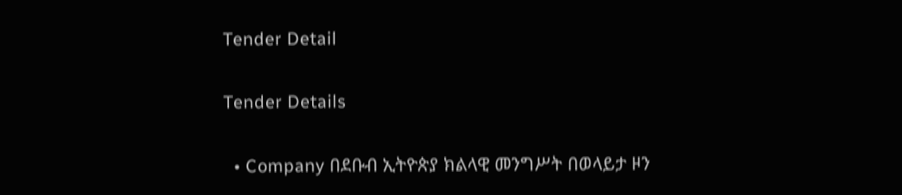Tender Detail

Tender Details

  • Company በደቡብ ኢትዮጵያ ክልላዊ መንግሥት በወላይታ ዞን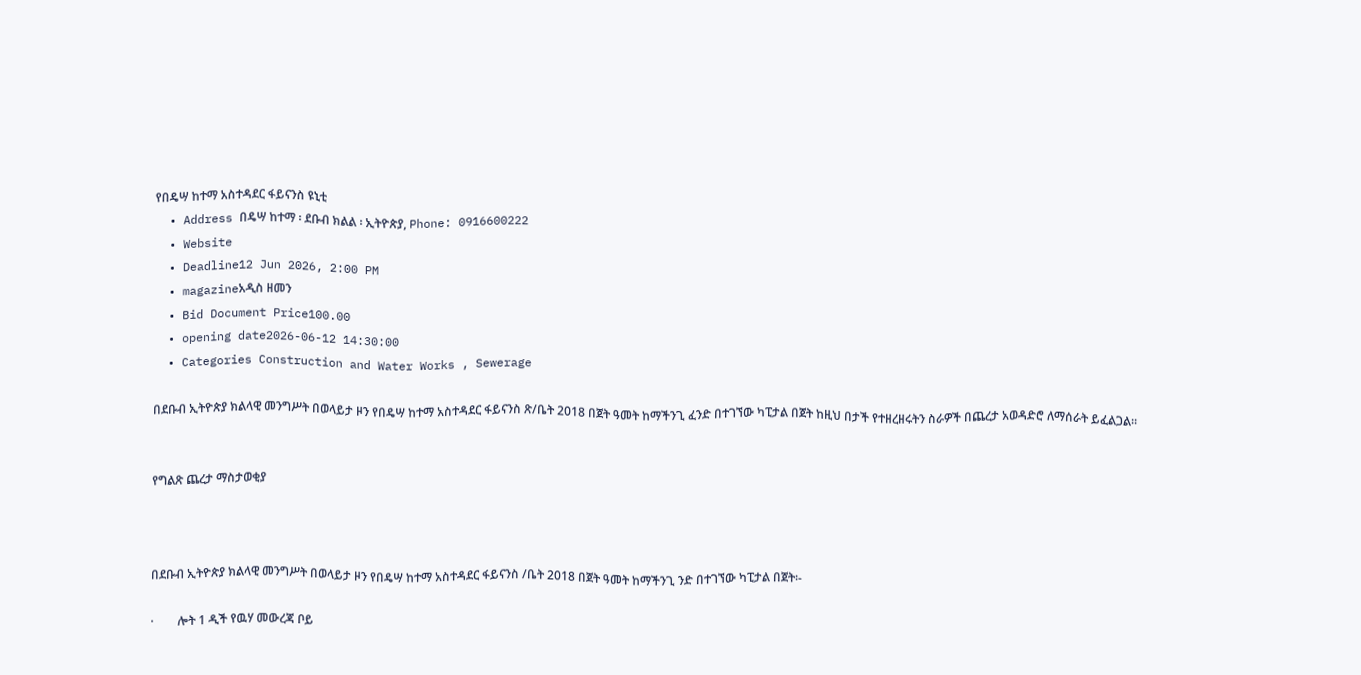የበዴሣ ከተማ አስተዳደር ፋይናንስ ዩኒቲ
  • Address በዴሣ ከተማ ፡ ደቡብ ክልል ፡ ኢትዮጵያ, Phone: 0916600222
  • Website
  • Deadline12 Jun 2026, 2:00 PM
  • magazineአዲስ ዘመን
  • Bid Document Price100.00
  • opening date2026-06-12 14:30:00
  • Categories Construction and Water Works , Sewerage

በደቡብ ኢትዮጵያ ክልላዊ መንግሥት በወላይታ ዞን የበዴሣ ከተማ አስተዳደር ፋይናንስ ጽ/ቤት 2018 በጀት ዓመት ከማችንጊ ፈንድ በተገኘው ካፒታል በጀት ከዚህ በታች የተዘረዘሩትን ስራዎች በጨረታ አወዳድሮ ለማሰራት ይፈልጋል።


የግልጽ ጨረታ ማስታወቂያ



በደቡብ ኢትዮጵያ ክልላዊ መንግሥት በወላይታ ዞን የበዴሣ ከተማ አስተዳደር ፋይናንስ /ቤት 2018 በጀት ዓመት ከማችንጊ ንድ በተገኘው ካፒታል በጀት፡-

·        ሎት 1 ዲች የዉሃ መውረጃ ቦይ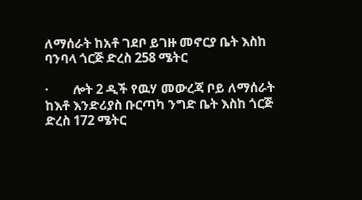ለማሰራት ከአቶ ገደቦ ይገዙ መኖርያ ቤት እስከ ባንባላ ጎርጅ ድረስ 258 ሜትር

·        ሎት 2 ዲች የዉሃ መውረጃ ቦይ ለማሰራት ከእቶ እንድሪያስ ቡርጣካ ንግድ ቤት እስከ ጎርጅ ድረስ 172 ሜትር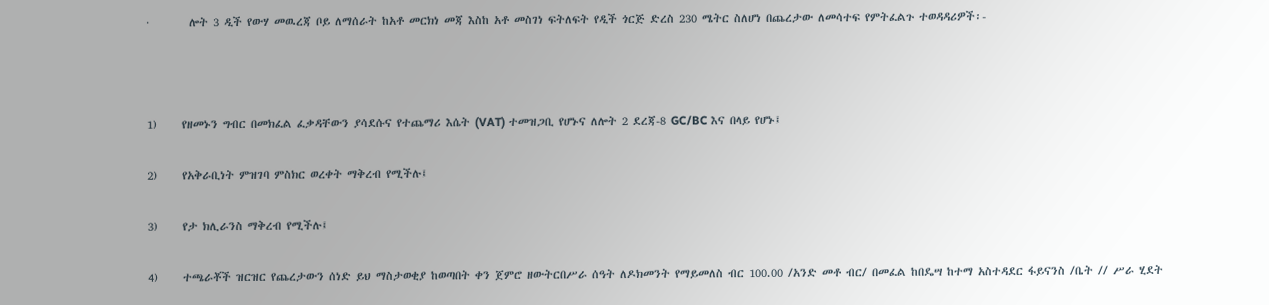·        ሎት 3 ዲች የውሃ መዉረጃ ቦይ ለማሰራት ከአቶ መርክነ መጃ እስከ አቶ መስገነ ፍትለፍት የዲች ጎርጅ ድረስ 230 ሜትር ስለሆነ በጨረታው ለመሳተፍ የምትፈልጉ ተወዳዳሪዎች፡-



1)     የዘመኑን ግብር በመክፈል ፈቃዳቸውን ያሳደሱና የተጨማሪ እሴት (VAT) ተመዝጋቢ የሆኑና ለሎት 2 ደረጃ-8 GC/BC እና በላይ የሆኑ፤

2)     የአቅራቢነት ምዝገባ ምስክር ወረቀት ማቅረብ የሚችሉ፤

3)     የታ ክሊራንስ ማቅረብ የሚችሉ፤

4)     ተጫራቾች ዝርዝር የጨረታውን ሰነድ ይህ ማስታወቂያ ከወጣበት ቀን ጀምሮ ዘውትርበሥራ ሰዓት ለዶክመንት የማይመለስ ብር 100.00 /አንድ መቶ ብር/ በመፈል ከበዴሣ ከተማ አስተዳደር ፋይናንስ /ቤት // ሥራ ሂደት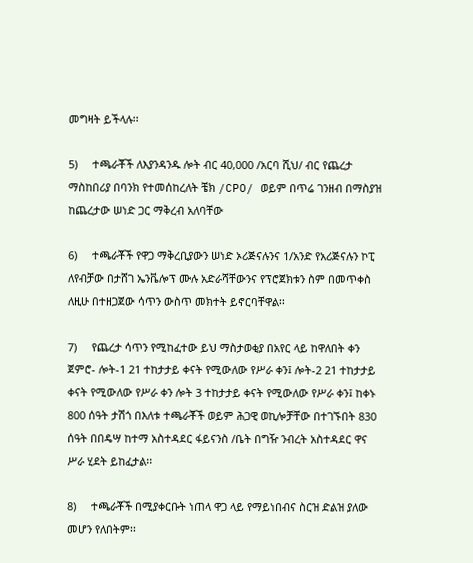መግዛት ይችላሉ፡፡

5)     ተጫራቾች ለእያንዳንዱ ሎት ብር 40,000 /አርባ ሺህ/ ብር የጨረታ ማስከበሪያ በባንክ የተመሰከረለት ቼክ /CPO/ ወይም በጥሬ ገንዘብ በማስያዝ ከጨረታው ሠነድ ጋር ማቅረብ አለባቸው

6)     ተጫራቾች የዋጋ ማቅረቢያውን ሠነድ ኦሪጅናሉንና 1/አንድ የአሪጅናሉን ኮፒ ለየብቻው በታሸገ ኤንቬሎፕ ሙሉ አድራሻቸውንና የፕሮጀክቱን ስም በመጥቀስ ለዚሁ በተዘጋጀው ሳጥን ውስጥ መክተት ይኖርባቸዋል፡፡

7)     የጨረታ ሳጥን የሚከፈተው ይህ ማስታወቂያ በአየር ላይ ከዋለበት ቀን ጀምሮ- ሎት-1 21 ተከታታይ ቀናት የሚውለው የሥራ ቀን፤ ሎት-2 21 ተከታታይ ቀናት የሚውለው የሥራ ቀን ሎት 3 ተከታታይ ቀናት የሚውለው የሥራ ቀን፤ ከቀኑ 800 ሰዓት ታሽጎ በእለቱ ተጫራቾች ወይም ሕጋዊ ወኪሎቻቸው በተገኙበት 830 ሰዓት በበዴሣ ከተማ አስተዳደር ፋይናንስ /ቤት በግዥ ንብረት አስተዳደር ዋና ሥራ ሂደት ይከፈታል፡፡

8)     ተጫራቾች በሚያቀርቡት ነጠላ ዋጋ ላይ የማይነበብና ስርዝ ድልዝ ያለው መሆን የለበትም፡፡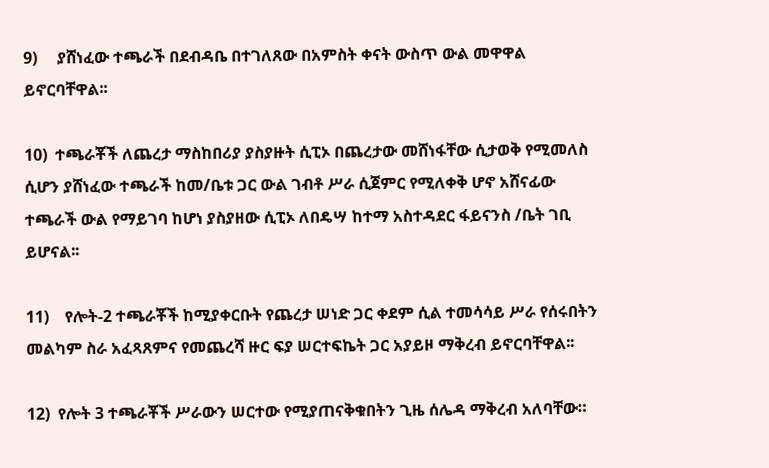9)     ያሸነፈው ተጫራች በደብዳቤ በተገለጸው በአምስት ቀናት ውስጥ ውል መዋዋል ይኖርባቸዋል፡፡

10)  ተጫራቾች ለጨረታ ማስከበሪያ ያስያዙት ሲፒኦ በጨረታው መሸነፋቸው ሲታወቅ የሚመለስ ሲሆን ያሸነፈው ተጫራች ከመ/ቤቱ ጋር ውል ገብቶ ሥራ ሲጀምር የሚለቀቅ ሆኖ አሸናፊው ተጫራች ውል የማይገባ ከሆነ ያስያዘው ሲፒኦ ለበዴሣ ከተማ አስተዳደር ፋይናንስ /ቤት ገቢ ይሆናል፡፡

11)    የሎት-2 ተጫራቾች ከሚያቀርቡት የጨረታ ሠነድ ጋር ቀደም ሲል ተመሳሳይ ሥራ የሰሩበትን መልካም ስራ አፈጻጸምና የመጨረሻ ዙር ፍያ ሠርተፍኬት ጋር አያይዞ ማቅረብ ይኖርባቸዋል፡፡

12)  የሎት 3 ተጫራቾች ሥራውን ሠርተው የሚያጠናቅቁበትን ጊዜ ሰሌዳ ማቅረብ አለባቸው።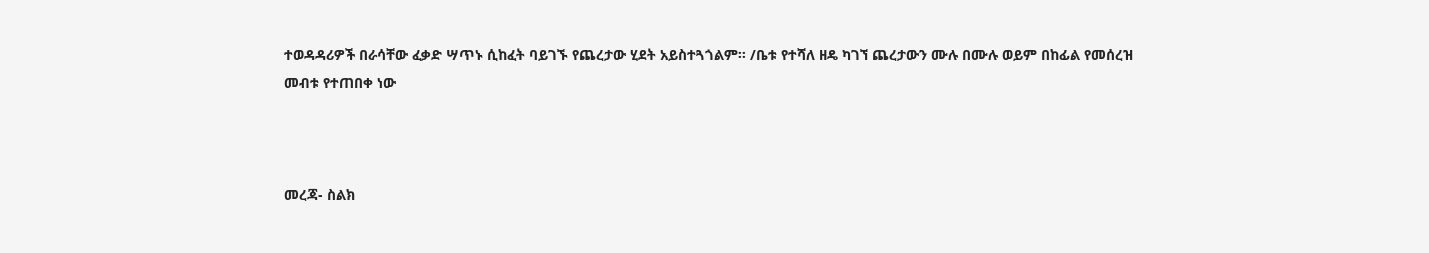ተወዳዳሪዎች በራሳቸው ፈቃድ ሣጥኑ ሲከፈት ባይገኙ የጨረታው ሂደት አይስተጓጎልም፡፡ /ቤቱ የተሻለ ዘዴ ካገኘ ጨረታውን ሙሉ በሙሉ ወይም በከፊል የመሰረዝ መብቱ የተጠበቀ ነው



መረጃ- ስልክ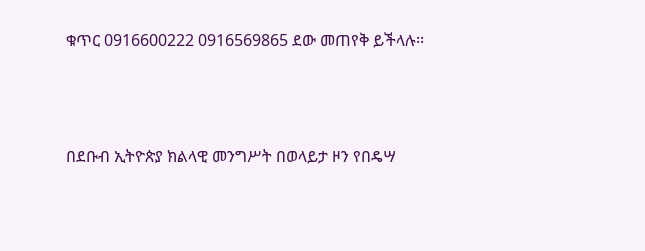ቁጥር 0916600222 0916569865 ደው መጠየቅ ይችላሉ፡፡



በደቡብ ኢትዮጵያ ክልላዊ መንግሥት በወላይታ ዞን የበዴሣ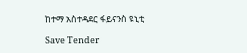ከተማ አስተዳደር ፋይናንስ ዩኒቲ

Save Tender